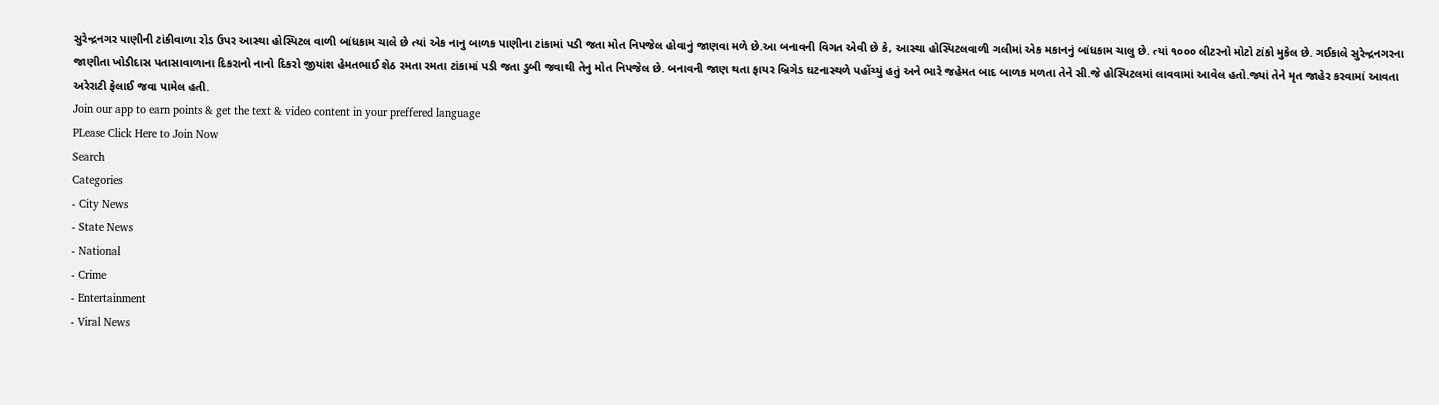સુરેન્દ્રનગર પાણીની ટાંકીવાળા રોડ ઉપર આસ્થા હોસ્પિટલ વાળી બાંધકામ ચાલે છે ત્યાં એક નાનુ બાળક પાણીના ટાંકામાં પડી જતા મોત નિપજેલ હોવાનું જાણવા મળે છે.આ બનાવની વિગત એવી છે કે, આસ્થા હોસ્પિટલવાળી ગલીમાં એક મકાનનું બાંધકામ ચાલુ છે. ત્યાં ૧૦૦૦ લીટરનો મોટો ટાંકો મુકેલ છે. ગઈકાલે સુરેન્દ્રનગરના જાણીતા ખોડીદાસ પતાસાવાળાના દિકરાનો નાનો દિકરો જીયાંશ હેમતભાઈ શેઠ રમતા રમતા ટાંકામાં પડી જતા ડુબી જવાથી તેનુ મોત નિપજેલ છે. બનાવની જાણ થતા ફાયર બ્રિગેડ ઘટનાસ્થળે પહોંચ્યું હતું અને ભારે જહેમત બાદ બાળક મળતા તેને સી.જે હોસ્પિટલમાં લાવવામાં આવેલ હતો.જ્યાં તેને મૃત જાહેર કરવામાં આવતા અરેરાટી ફેલાઈ જવા પામેલ હતી.
Join our app to earn points & get the text & video content in your preffered language
PLease Click Here to Join Now
Search
Categories
- City News
- State News
- National
- Crime
- Entertainment
- Viral News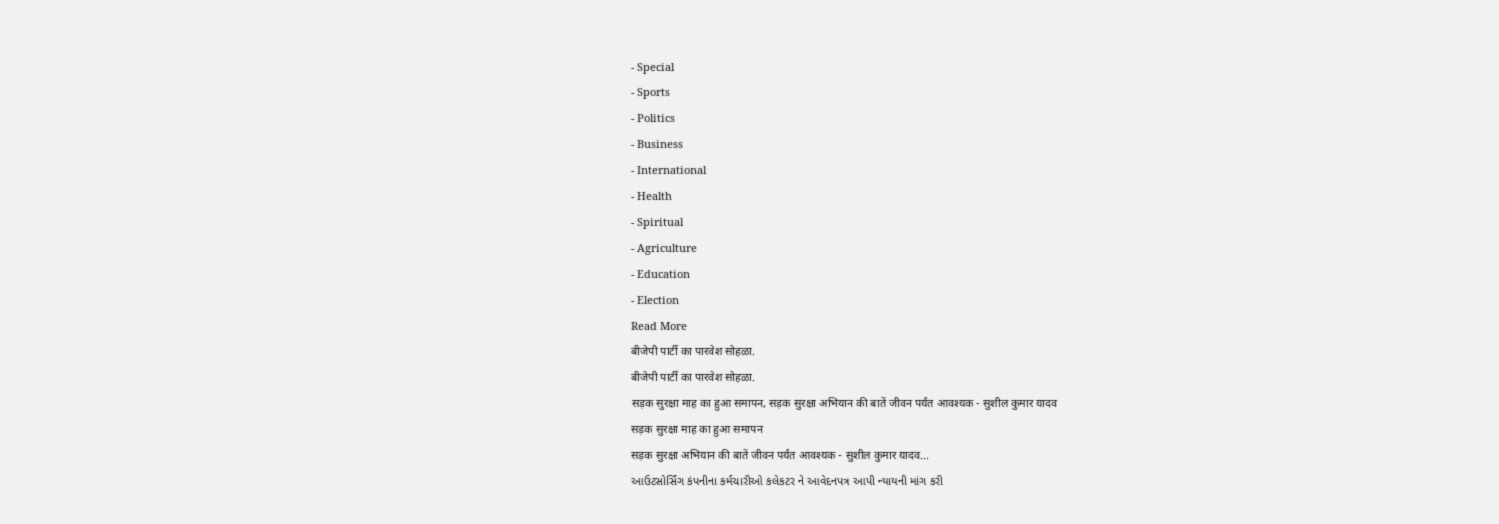- Special
- Sports
- Politics
- Business
- International
- Health
- Spiritual
- Agriculture
- Education
- Election
Read More
बीजेपी पार्टी का पारवेश सोहळा.
बीजेपी पार्टी का पारवेश सोहळा.
सड़क सुरक्षा माह का हुआ समापन, सड़क सुरक्षा अभियान की बातें जीवन पर्यंत आवश्यक - सुशील कुमार यादव
सड़क सुरक्षा माह का हुआ समापन
सड़क सुरक्षा अभियान की बातें जीवन पर्यंत आवश्यक - सुशील कुमार यादव...
આઉટસોર્સિંગ કંપનીના કર્મચારીઓ કલેકટર ને આવેદનપત્ર આપી ન્યાયની માંગ કરી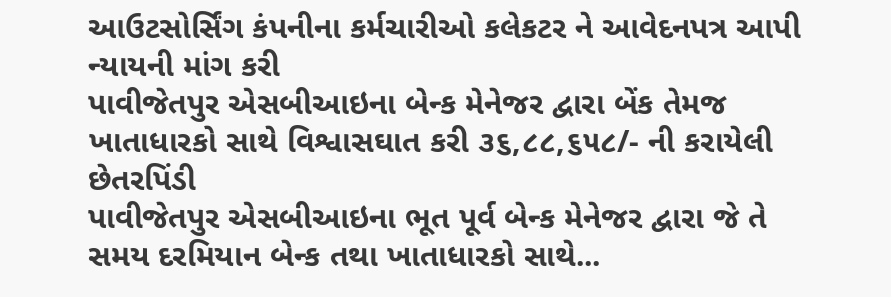આઉટસોર્સિંગ કંપનીના કર્મચારીઓ કલેકટર ને આવેદનપત્ર આપી ન્યાયની માંગ કરી
પાવીજેતપુર એસબીઆઇના બેન્ક મેનેજર દ્વારા બેંક તેમજ ખાતાધારકો સાથે વિશ્વાસઘાત કરી ૩૬,૮૮,૬૫૮/- ની કરાયેલી છેતરપિંડી
પાવીજેતપુર એસબીઆઇના ભૂત પૂર્વ બેન્ક મેનેજર દ્વારા જે તે સમય દરમિયાન બેન્ક તથા ખાતાધારકો સાથે...